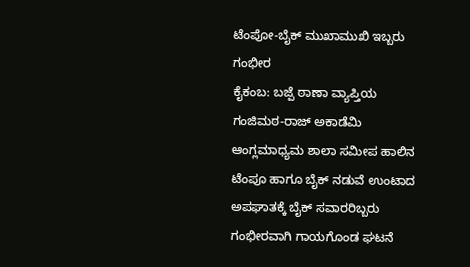ಟೆಂಪೋ-ಬೈಕ್ ಮುಖಾಮುಖಿ ಇಬ್ಬರು ಗಂಭೀರ
ಕೈಕಂಬ: ಬಜ್ಪೆ ಠಾಣಾ ವ್ಯಾಪ್ತಿಯ ಗಂಜಿಮಠ-ರಾಜ್ ಅಕಾಡೆಮಿ ಆಂಗ್ಲಮಾಧ್ಯಮ ಶಾಲಾ ಸಮೀಪ ಹಾಲಿನ ಟೆಂಪೂ ಹಾಗೂ ಬೈಕ್ ನಡುವೆ ಉಂಟಾದ ಅಪಘಾತಕ್ಕೆ ಬೈಕ್ ಸವಾರರಿಬ್ಬರು ಗಂಭೀರವಾಗಿ ಗಾಯಗೊಂಡ ಘಟನೆ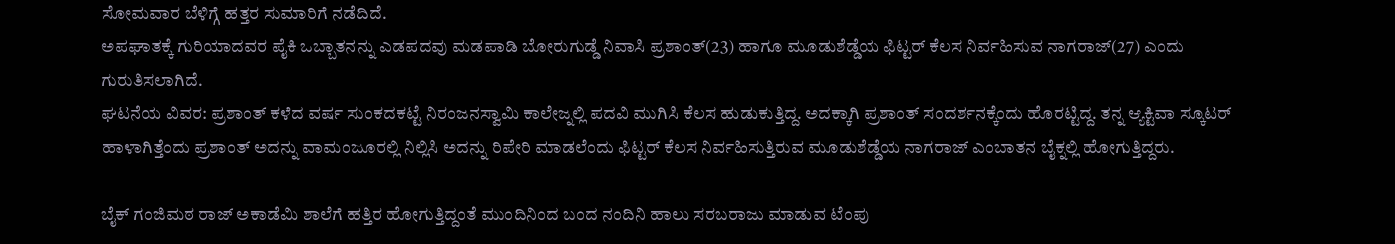ಸೋಮವಾರ ಬೆಳಿಗ್ಗೆ ಹತ್ತರ ಸುಮಾರಿಗೆ ನಡೆದಿದೆ.
ಅಪಘಾತಕ್ಕೆ ಗುರಿಯಾದವರ ಪೈಕಿ ಒಬ್ಬಾತನನ್ನು ಎಡಪದವು ಮಡಪಾಡಿ ಬೋರುಗುಡ್ಡೆ ನಿವಾಸಿ ಪ್ರಶಾಂತ್(23) ಹಾಗೂ ಮೂಡುಶೆಡ್ಡೆಯ ಫಿಟ್ಟರ್ ಕೆಲಸ ನಿರ್ವಹಿಸುವ ನಾಗರಾಜ್(27) ಎಂದು ಗುರುತಿಸಲಾಗಿದೆ.
ಘಟನೆಯ ವಿವರ: ಪ್ರಶಾಂತ್ ಕಳೆದ ವರ್ಷ ಸುಂಕದಕಟ್ಟೆ ನಿರಂಜನಸ್ವಾಮಿ ಕಾಲೇಜ್ನಲ್ಲಿ ಪದವಿ ಮುಗಿಸಿ ಕೆಲಸ ಹುಡುಕುತ್ತಿದ್ದ. ಅದಕ್ಕಾಗಿ ಪ್ರಶಾಂತ್ ಸಂದರ್ಶನಕ್ಕೆಂದು ಹೊರಟ್ಟಿದ್ದ. ತನ್ನ ಆ್ಯಕ್ಟಿವಾ ಸ್ಕೂಟರ್ ಹಾಳಾಗಿತ್ತೆಂದು ಪ್ರಶಾಂತ್ ಅದನ್ನು ವಾಮಂಜೂರಲ್ಲಿ ನಿಲ್ಲಿಸಿ ಅದನ್ನು ರಿಪೇರಿ ಮಾಡಲೆಂದು ಫಿಟ್ಟರ್ ಕೆಲಸ ನಿರ್ವಹಿಸುತ್ತಿರುವ ಮೂಡುಶೆಡ್ಡೆಯ ನಾಗರಾಜ್ ಎಂಬಾತನ ಬೈಕ್ನಲ್ಲಿ ಹೋಗುತ್ತಿದ್ದರು.

ಬೈಕ್ ಗಂಜಿಮಠ ರಾಜ್ ಅಕಾಡೆಮಿ ಶಾಲೆಗೆ ಹತ್ತಿರ ಹೋಗುತ್ತಿದ್ದಂತೆ ಮುಂದಿನಿಂದ ಬಂದ ನಂದಿನಿ ಹಾಲು ಸರಬರಾಜು ಮಾಡುವ ಟೆಂಪು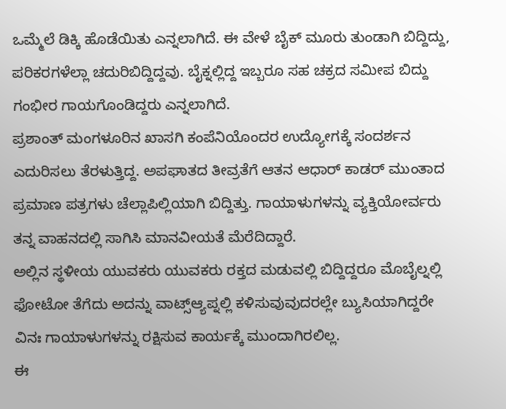ಒಮ್ಮೆಲೆ ಡಿಕ್ಕಿ ಹೊಡೆಯಿತು ಎನ್ನಲಾಗಿದೆ. ಈ ವೇಳೆ ಬೈಕ್ ಮೂರು ತುಂಡಾಗಿ ಬಿದ್ದಿದ್ದು, ಪರಿಕರಗಳೆಲ್ಲಾ ಚದುರಿಬಿದ್ದಿದ್ದವು. ಬೈಕ್ನಲ್ಲಿದ್ದ ಇಬ್ಬರೂ ಸಹ ಚಕ್ರದ ಸಮೀಪ ಬಿದ್ದು ಗಂಭೀರ ಗಾಯಗೊಂಡಿದ್ದರು ಎನ್ನಲಾಗಿದೆ.
ಪ್ರಶಾಂತ್ ಮಂಗಳೂರಿನ ಖಾಸಗಿ ಕಂಪೆನಿಯೊಂದರ ಉದ್ಯೋಗಕ್ಕೆ ಸಂದರ್ಶನ ಎದುರಿಸಲು ತೆರಳುತ್ತಿದ್ದ. ಅಪಘಾತದ ತೀವ್ರತೆಗೆ ಆತನ ಆಧಾರ್ ಕಾಡರ್ ಮುಂತಾದ ಪ್ರಮಾಣ ಪತ್ರಗಳು ಚೆಲ್ಲಾಪಿಲ್ಲಿಯಾಗಿ ಬಿದ್ದಿತ್ತು. ಗಾಯಾಳುಗಳನ್ನು ವ್ಯಕ್ತಿಯೋರ್ವರು ತನ್ನ ವಾಹನದಲ್ಲಿ ಸಾಗಿಸಿ ಮಾನವೀಯತೆ ಮೆರೆದಿದ್ದಾರೆ.
ಅಲ್ಲಿನ ಸ್ಥಳೀಯ ಯುವಕರು ಯುವಕರು ರಕ್ತದ ಮಡುವಲ್ಲಿ ಬಿದ್ದಿದ್ದರೂ ಮೊಬೈಲ್ನಲ್ಲಿ ಫೋಟೋ ತೆಗೆದು ಅದನ್ನು ವಾಟ್ಸ್ಆ್ಯಪ್ನಲ್ಲಿ ಕಳಿಸುವುವುದರಲ್ಲೇ ಬ್ಯುಸಿಯಾಗಿದ್ದರೇ ವಿನಃ ಗಾಯಾಳುಗಳನ್ನು ರಕ್ಷಿಸುವ ಕಾರ್ಯಕ್ಕೆ ಮುಂದಾಗಿರಲಿಲ್ಲ.
ಈ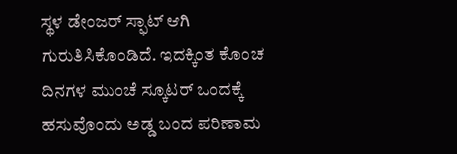ಸ್ಥಳ ಡೇಂಜರ್ ಸ್ಫಾಟ್ ಆಗಿ ಗುರುತಿಸಿಕೊಂಡಿದೆ. ಇದಕ್ಕಿಂತ ಕೊಂಚ ದಿನಗಳ ಮುಂಚೆ ಸ್ಕೂಟರ್ ಒಂದಕ್ಕೆ ಹಸುವೊಂದು ಅಡ್ಡ ಬಂದ ಪರಿಣಾಮ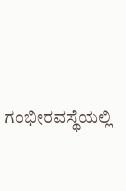ಗಂಭೀರವಸ್ಥೆಯಲ್ಲಿ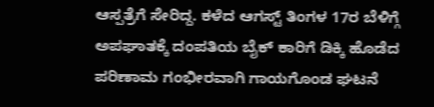ಆಸ್ಪತ್ರೆಗೆ ಸೇರಿದ್ದ. ಕಳೆದ ಆಗಸ್ಟ್ ತಿಂಗಳ 17ರ ಬೆಳಿಗ್ಗೆ ಅಪಘಾತಕ್ಕೆ ದಂಪತಿಯ ಬೈಕ್ ಕಾರಿಗೆ ಡಿಕ್ಕಿ ಹೊಡೆದ ಪರಿಣಾಮ ಗಂಭೀರವಾಗಿ ಗಾಯಗೊಂಡ ಘಟನೆ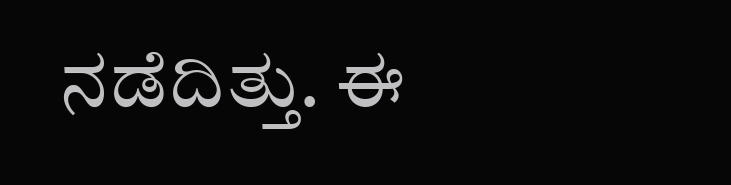ನಡೆದಿತ್ತು. ಈ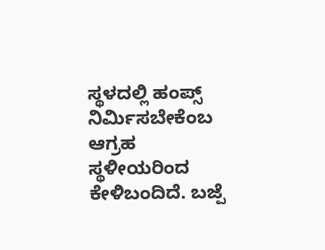ಸ್ಥಳದಲ್ಲಿ ಹಂಪ್ಸ್ ನಿರ್ಮಿಸಬೇಕೆಂಬ ಆಗ್ರಹ ಸ್ಥಳೀಯರಿಂದ ಕೇಳಿಬಂದಿದೆ. ಬಜ್ಪೆ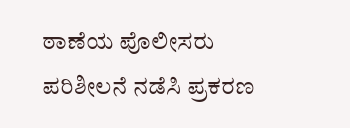ಠಾಣೆಯ ಪೊಲೀಸರು ಪರಿಶೀಲನೆ ನಡೆಸಿ ಪ್ರಕರಣ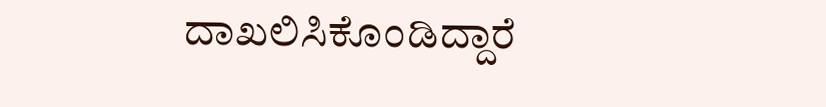ದಾಖಲಿಸಿಕೊಂಡಿದ್ದಾರೆ